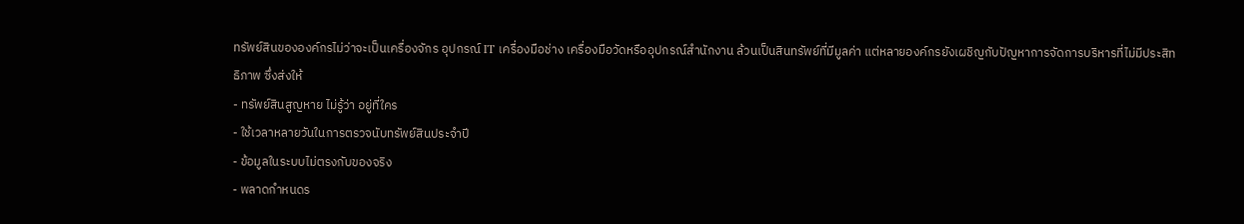ทรัพย์สินขององค์กรไม่ว่าจะเป็นเครื่องจักร อุปกรณ์ IT เครื่องมือช่าง เครื่องมือวัดหรืออุปกรณ์สำนักงาน ล้วนเป็นสินทรัพย์ที่มีมูลค่า แต่หลายองค์กรยังเผชิญกับปัญหาการจัดการบริหารที่ไม่มีประสิทธิภาพ ซึ่งส่งให้
- ทรัพย์สินสูญหาย ไม่รู้ว่า อยู่ที่ใคร
- ใช้เวลาหลายวันในการตรวจนับทรัพย์สินประจำปี
- ข้อมูลในระบบไม่ตรงกับของจริง
- พลาดกำหนดร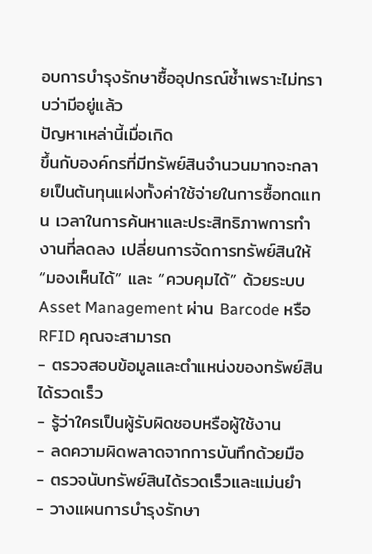อบการบำรุงรักษาซื้ออุปกรณ์ซ้ำเพราะไม่ทราบว่ามีอยู่แล้ว
ปัญหาเหล่านี้เมื่อเกิด
ขึ้นกับองค์กรที่มีทรัพย์สินจำนวนมากจะกลายเป็นต้นทุนแฝงทั้งค่าใช้จ่ายในการซื้อทดแทน เวลาในการค้นหาและประสิทธิภาพการทำงานที่ลดลง เปลี่ยนการจัดการทรัพย์สินให้ “มองเห็นได้” และ “ควบคุมได้” ด้วยระบบ Asset Management ผ่าน Barcode หรือ RFID คุณจะสามารถ
- ตรวจสอบข้อมูลและตำแหน่งของทรัพย์สินได้รวดเร็ว
- รู้ว่าใครเป็นผู้รับผิดชอบหรือผู้ใช้งาน
- ลดความผิดพลาดจากการบันทึกด้วยมือ
- ตรวจนับทรัพย์สินได้รวดเร็วและแม่นยำ
- วางแผนการบำรุงรักษา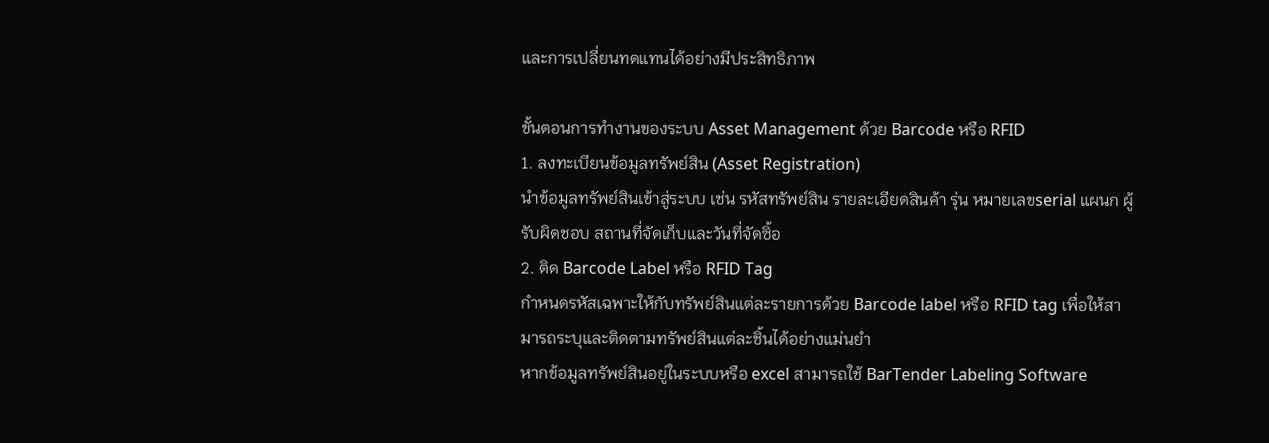และการเปลี่ยนทดแทนได้อย่างมีประสิทธิภาพ

ขั้นตอนการทำงานของระบบ Asset Management ด้วย Barcode หรือ RFID
1. ลงทะเบียนข้อมูลทรัพย์สิน (Asset Registration)
นำข้อมูลทรัพย์สินเข้าสู่ระบบ เช่น รหัสทรัพย์สิน รายละเอียดสินค้า รุ่น หมายเลขserial แผนก ผู้รับผิดชอบ สถานที่จัดเก็บและวันที่จัดซิ้อ
2. ติด Barcode Label หรือ RFID Tag
กำหนดรหัสเฉพาะให้กับทรัพย์สินแต่ละรายการด้วย Barcode label หรือ RFID tag เพื่อให้สามารถระบุและติดตามทรัพย์สินแต่ละชิ้นได้อย่างแม่นยำ
หากข้อมูลทรัพย์สินอยู่ในระบบหรือ excel สามารถใช้ BarTender Labeling Software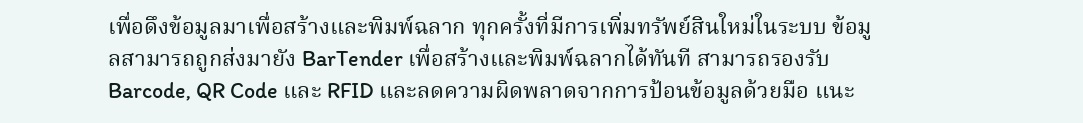เพื่อดึงข้อมูลมาเพื่อสร้างและพิมพ์ฉลาก ทุกครั้งที่มีการเพิ่มทรัพย์สินใหม่ในระบบ ข้อมูลสามารถถูกส่งมายัง BarTender เพื่อสร้างและพิมพ์ฉลากได้ทันที สามารถรองรับ Barcode, QR Code และ RFID และลดความผิดพลาดจากการป้อนข้อมูลด้วยมือ แนะ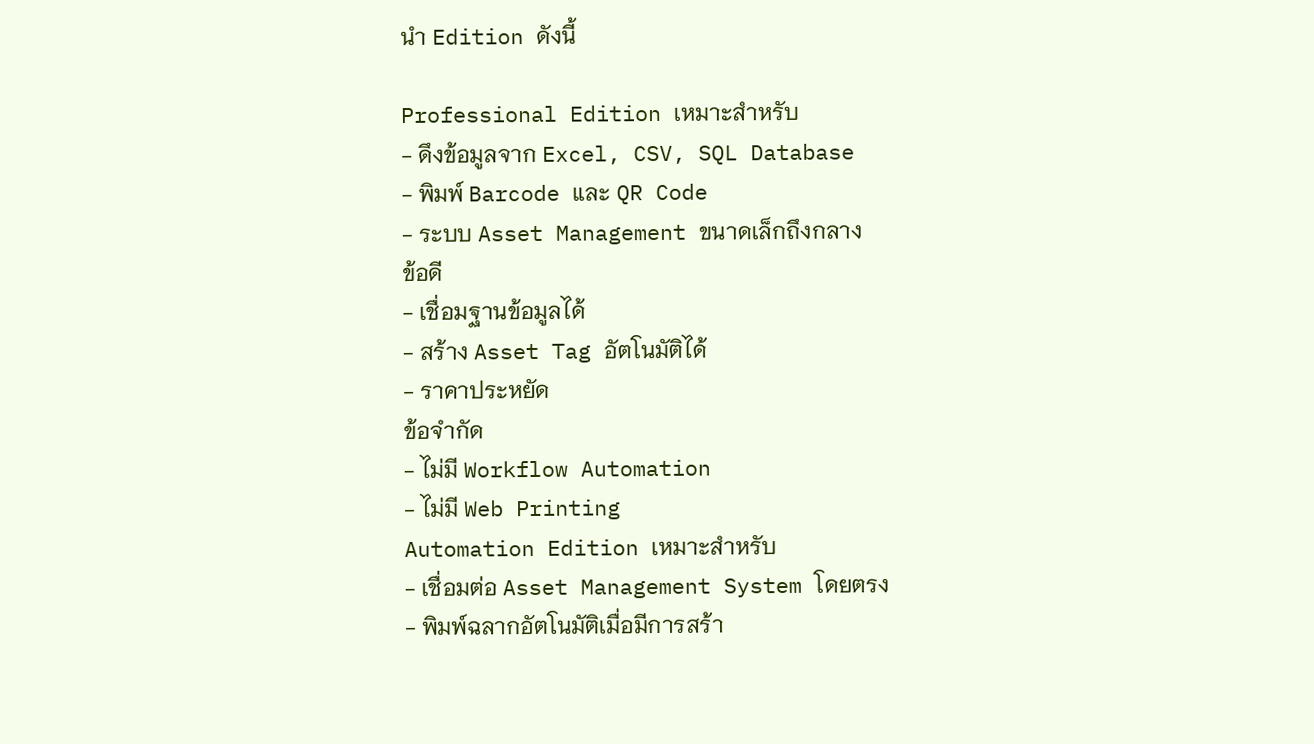นำ Edition ดังนี้

Professional Edition เหมาะสำหรับ
- ดึงข้อมูลจาก Excel, CSV, SQL Database
- พิมพ์ Barcode และ QR Code
- ระบบ Asset Management ขนาดเล็กถึงกลาง
ข้อดี
- เชื่อมฐานข้อมูลได้
- สร้าง Asset Tag อัตโนมัติได้
- ราคาประหยัด
ข้อจำกัด
- ไม่มี Workflow Automation
- ไม่มี Web Printing
Automation Edition เหมาะสำหรับ
- เชื่อมต่อ Asset Management System โดยตรง
- พิมพ์ฉลากอัตโนมัติเมื่อมีการสร้า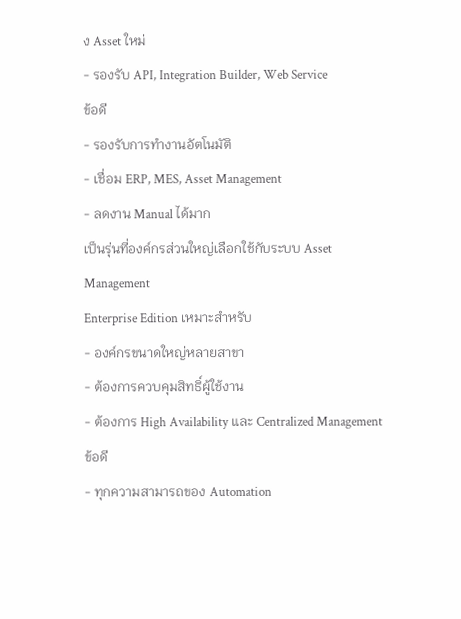ง Asset ใหม่
- รองรับ API, Integration Builder, Web Service
ข้อดี
- รองรับการทำงานอัตโนมัติ
- เชื่อม ERP, MES, Asset Management
- ลดงาน Manual ได้มาก
เป็นรุ่นที่องค์กรส่วนใหญ่เลือกใช้กับระบบ Asset Management
Enterprise Edition เหมาะสำหรับ
- องค์กรขนาดใหญ่หลายสาขา
- ต้องการควบคุมสิทธิ์ผู้ใช้งาน
- ต้องการ High Availability และ Centralized Management
ข้อดี
- ทุกความสามารถของ Automation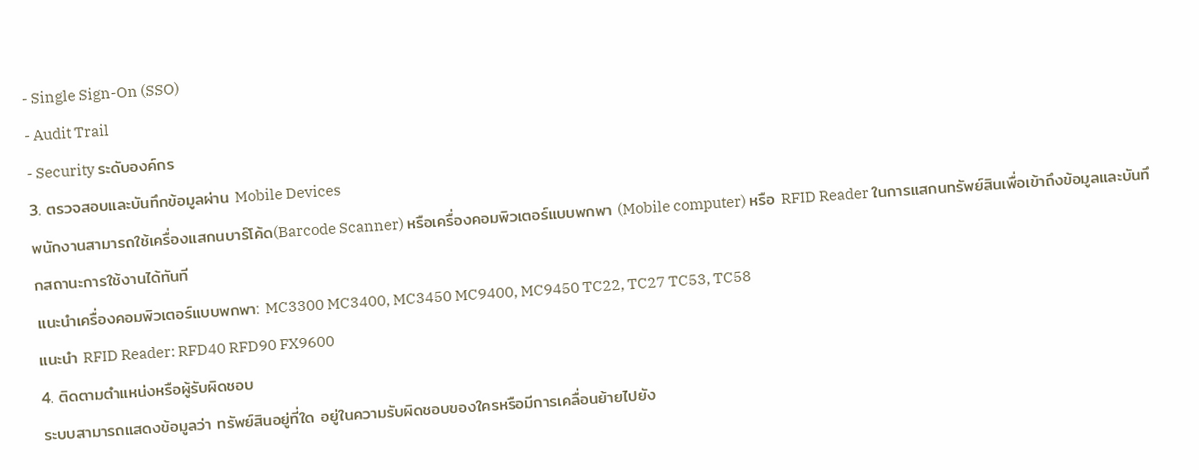- Single Sign-On (SSO)
- Audit Trail
- Security ระดับองค์กร
3. ตรวจสอบและบันทึกข้อมูลผ่าน Mobile Devices
พนักงานสามารถใช้เครื่องแสกนบาร์โค้ด(Barcode Scanner) หรือเครื่องคอมพิวเตอร์แบบพกพา (Mobile computer) หรือ RFID Reader ในการแสกนทรัพย์สินเพื่อเข้าถึงข้อมูลและบันทึกสถานะการใช้งานได้ทันที
แนะนำเครื่องคอมพิวเตอร์แบบพกพา: MC3300 MC3400, MC3450 MC9400, MC9450 TC22, TC27 TC53, TC58
แนะนำ RFID Reader: RFD40 RFD90 FX9600
4. ติดตามตำแหน่งหรือผู้รับผิดชอบ
ระบบสามารถแสดงข้อมูลว่า ทรัพย์สินอยู่ที่ใด อยู่ในความรับผิดชอบของใครหรือมีการเคลื่อนย้ายไปยัง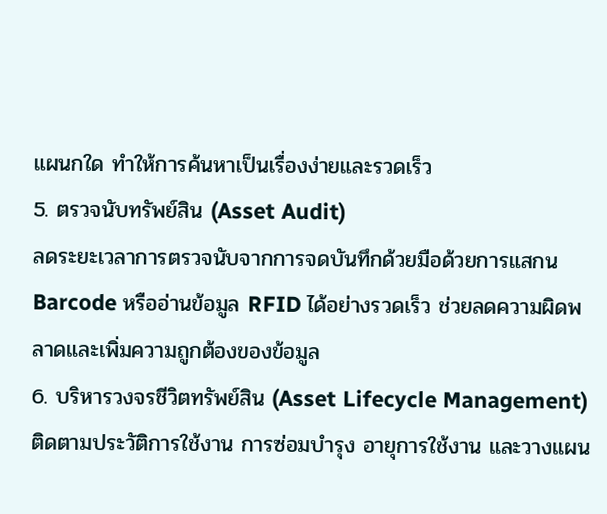แผนกใด ทำให้การค้นหาเป็นเรื่องง่ายและรวดเร็ว
5. ตรวจนับทรัพย์สิน (Asset Audit)
ลดระยะเวลาการตรวจนับจากการจดบันทึกด้วยมือด้วยการแสกน Barcode หรืออ่านข้อมูล RFID ได้อย่างรวดเร็ว ช่วยลดความผิดพลาดและเพิ่มความถูกต้องของข้อมูล
6. บริหารวงจรชีวิตทรัพย์สิน (Asset Lifecycle Management)
ติดตามประวัติการใช้งาน การซ่อมบำรุง อายุการใช้งาน และวางแผน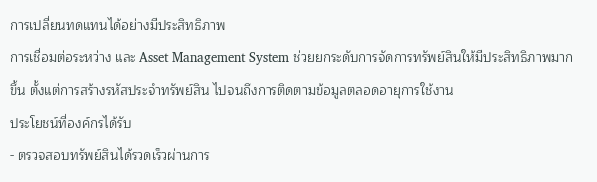การเปลี่ยนทดแทนได้อย่างมีประสิทธิภาพ
การเชื่อมต่อระหว่าง และ Asset Management System ช่วยยกระดับการจัดการทรัพย์สินให้มีประสิทธิภาพมากขึ้น ตั้งแต่การสร้างรหัสประจำทรัพย์สิน ไปจนถึงการติดตามข้อมูลตลอดอายุการใช้งาน
ประโยชน์ที่องค์กรได้รับ
- ตรวจสอบทรัพย์สินได้รวดเร็วผ่านการ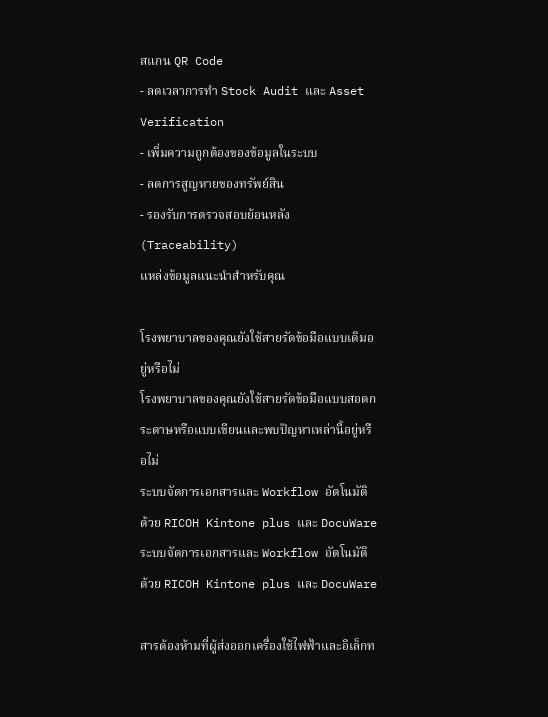สแกน QR Code
- ลดเวลาการทำ Stock Audit และ Asset Verification
- เพิ่มความถูกต้องของข้อมูลในระบบ
- ลดการสูญหายของทรัพย์สิน
- รองรับการตรวจสอบย้อนหลัง (Traceability)
แหล่งข้อมูลแนะนำสำหรับคุณ

โรงพยาบาลของคุณยังใช้สายรัดข้อมือแบบเดิมอยู่หรือไม่
โรงพยาบาลของคุณยังใช้สายรัดข้อมือแบบสอดกระดาษหรือแบบเขียนและพบปัญหาเหล่านี้อยู่หรือไม่
ระบบจัดการเอกสารและ Workflow อัตโนมัติ ด้วย RICOH Kintone plus และ DocuWare
ระบบจัดการเอกสารและ Workflow อัตโนมัติ ด้วย RICOH Kintone plus และ DocuWare

สารต้องห้ามที่ผู้ส่งออกเครื่องใช้ไฟฟ้าและอิเล็กท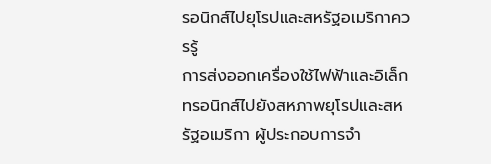รอนิกส์ไปยุโรปและสหรัฐอเมริกาควรรู้
การส่งออกเครื่องใช้ไฟฟ้าและอิเล็กทรอนิกส์ไปยังสหภาพยุโรปและสหรัฐอเมริกา ผู้ประกอบการจำ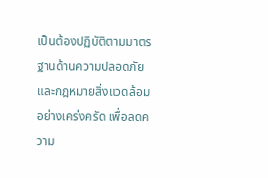เป็นต้องปฏิบัติตามมาตรฐานด้านความปลอดภัยและกฎหมายสิ่งแวดล้อมอย่างเคร่งครัด เพื่อลดความ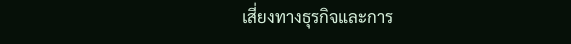เสี่ยงทางธุรกิจและการ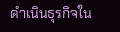ดำเนินธุรกิจใน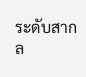ระดับสากล